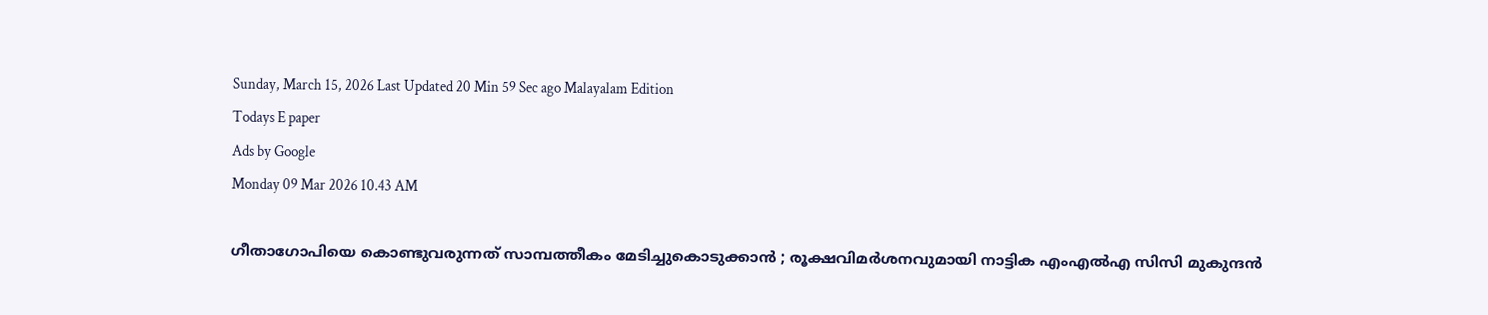Sunday, March 15, 2026 Last Updated 20 Min 59 Sec ago Malayalam Edition
Todays E paper
Ads by Google
Monday 09 Mar 2026 10.43 AM

ഗീതാഗോപിയെ കൊണ്ടുവരുന്നത് സാമ്പത്തീകം മേടിച്ചുകൊടുക്കാന്‍ ; രൂക്ഷവിമര്‍ശനവുമായി നാട്ടിക എംഎല്‍എ സിസി മുകുന്ദന്‍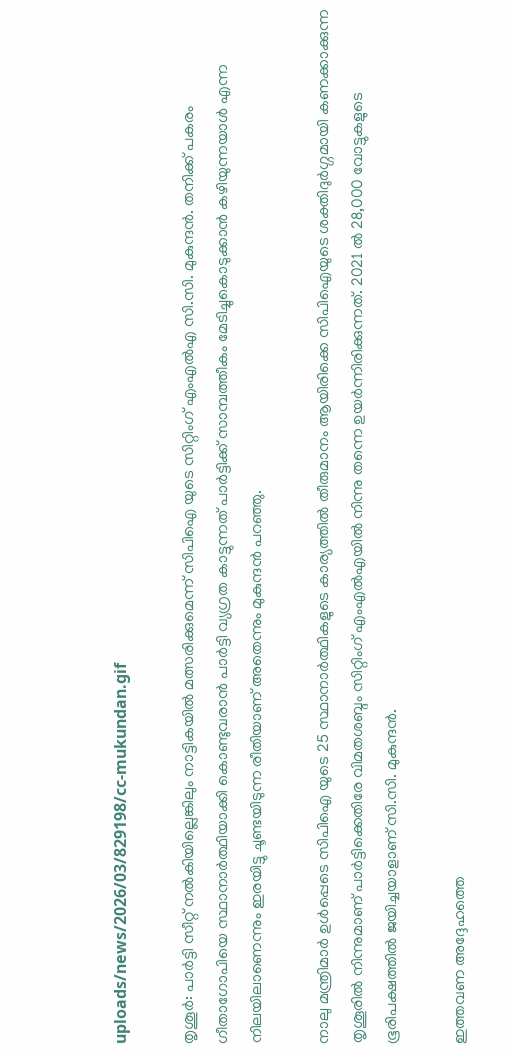uploads/news/2026/03/829198/cc-mukundan.gif

തൃശൂര്‍: പാര്‍ട്ടി സീറ്റ് നല്‍കിയില്ലെങ്കിലും നാട്ടികയില്‍ മത്സരിക്കുമെന്ന് സിപിഐ യുടെ സിറ്റിംഗ് എംഎല്‍എ സി.സി. മുകുന്ദന്‍. തനിക്ക് പകരം ഗീതാഗോപിയെ സ്ഥാനാര്‍ത്ഥിയാക്കി കൊണ്ടുവരാന്‍ പാര്‍ട്ടി വ്യഗ്രത കാട്ടുന്നത് പാര്‍ട്ടിക്ക് സാമ്പത്തീകം മേടിച്ചുകൊടുക്കാന്‍ കഴിയുന്നയാള്‍ എന്ന നിലയിലാണെന്നും ഇരയിട്ടു ചൂണ്ടയിടുന്ന രീതിയാണ് അതെന്നും മുകുന്ദന്‍ പറഞ്ഞു.

നാലു മന്ത്രിമാര്‍ ഉള്‍പ്പെടെ സിപിഐ യുടെ 25 സ്ഥാനാര്‍ത്ഥികളുടെ കാര്യത്തില്‍ തീരുമാനം ആയിരിക്കെ സിപിഐയുടെ ശക്തിദുര്‍ഗ്ഗമായി കണക്കാക്കുന്ന തൃശൂരില്‍ നിന്നുമാണ് പാര്‍ട്ടിക്കെതിരേ വിമതശബ്ദം സിറ്റിംഗ് എംഎല്‍എയില്‍ നിന്നു തന്നെ ഉയര്‍ന്നിരിക്കുന്നത്. 2021 ല്‍ 28,000 വോട്ടുകളുടെ ഭൂരിപക്ഷത്തില്‍ ജയിച്ചയാളാണ് സി.സി. മുകുന്ദന്‍.

ഇത്തവണ അദ്ദേഹത്തെ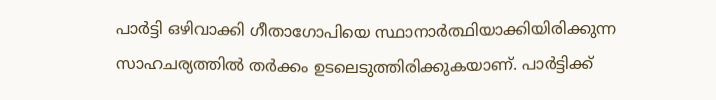പാര്‍ട്ടി ഒഴിവാക്കി ഗീതാഗോപിയെ സ്ഥാനാര്‍ത്ഥിയാക്കിയിരിക്കുന്ന സാഹചര്യത്തില്‍ തര്‍ക്കം ഉടലെടുത്തിരിക്കുകയാണ്. പാര്‍ട്ടിക്ക്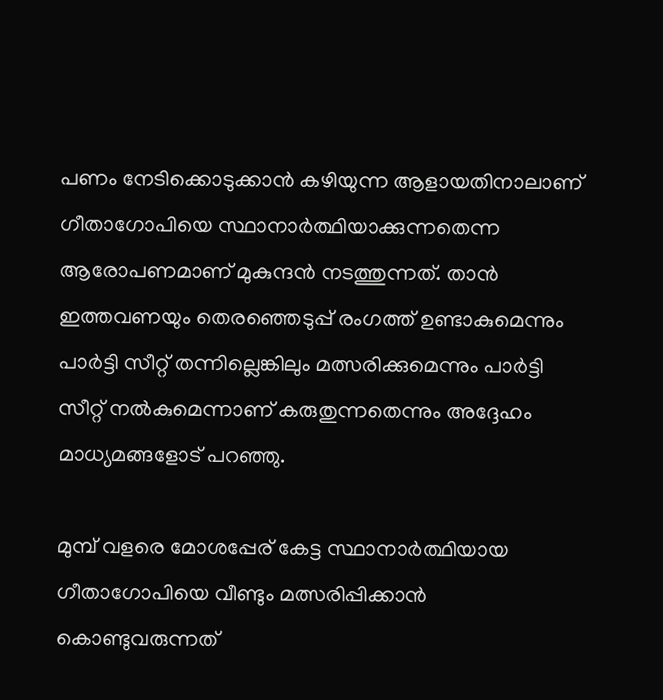പണം നേടിക്കൊടുക്കാന്‍ കഴിയുന്ന ആളായതിനാലാണ് ഗീതാഗോപിയെ സ്ഥാനാര്‍ത്ഥിയാക്കുന്നതെന്ന ആരോപണമാണ് മുകുന്ദന്‍ നടത്തുന്നത്. താന്‍ ഇത്തവണയും തെരഞ്ഞെടുപ്പ് രംഗത്ത് ഉണ്ടാകുമെന്നും പാര്‍ട്ടി സീറ്റ് തന്നില്ലെങ്കിലും മത്സരിക്കുമെന്നും പാര്‍ട്ടി സീറ്റ് നല്‍കുമെന്നാണ് കരുതുന്നതെന്നും അദ്ദേഹം മാധ്യമങ്ങളോട് പറഞ്ഞു.

മുമ്പ് വളരെ മോശപ്പേര് കേട്ട സ്ഥാനാര്‍ത്ഥിയായ ഗീതാഗോപിയെ വീണ്ടും മത്സരിപ്പിക്കാന്‍ കൊണ്ടുവരുന്നത്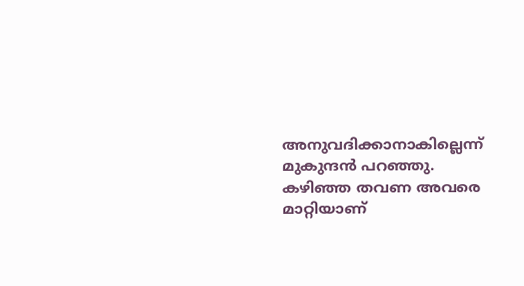അനുവദിക്കാനാകില്ലെന്ന് മുകുന്ദന്‍ പറഞ്ഞു. കഴിഞ്ഞ തവണ അവരെ മാറ്റിയാണ്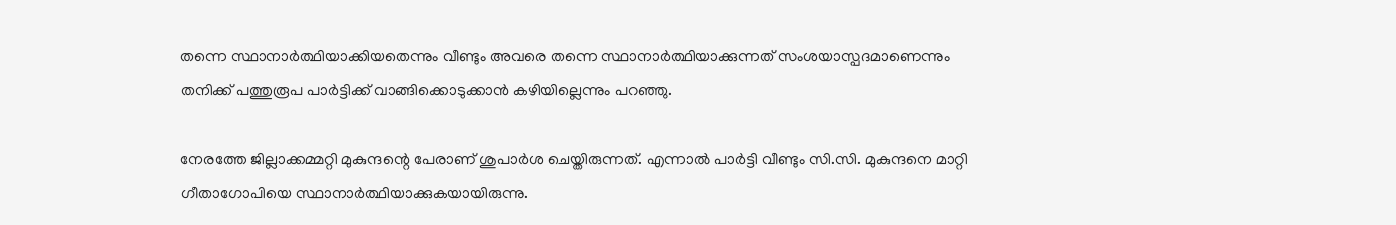തന്നെ സ്ഥാനാര്‍ത്ഥിയാക്കിയതെന്നും വീണ്ടും അവരെ തന്നെ സ്ഥാനാര്‍ത്ഥിയാക്കുന്നത് സംശയാസ്പദമാണെന്നും തനിക്ക് പത്തുരൂപ പാര്‍ട്ടിക്ക് വാങ്ങിക്കൊടുക്കാന്‍ കഴിയില്ലെന്നും പറഞ്ഞു.

നേരത്തേ ജില്ലാക്കമ്മറ്റി മുകുന്ദന്റെ പേരാണ് ശുപാര്‍ശ ചെയ്തിരുന്നത്. എന്നാല്‍ പാര്‍ട്ടി വീണ്ടും സി.സി. മുകുന്ദനെ മാറ്റി ഗീതാഗോപിയെ സ്ഥാനാര്‍ത്ഥിയാക്കുകയായിരുന്നു.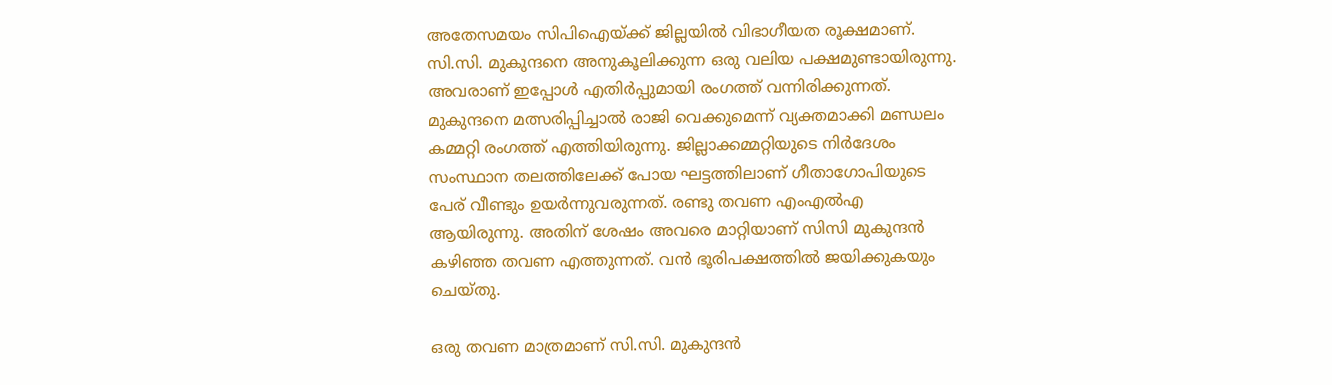അതേസമയം സിപിഐയ്ക്ക് ജില്ലയില്‍ വിഭാഗീയത രൂക്ഷമാണ്. സി.സി. മുകുന്ദനെ അനുകൂലിക്കുന്ന ഒരു വലിയ പക്ഷമുണ്ടായിരുന്നു. അവരാണ് ഇപ്പോള്‍ എതിര്‍പ്പുമായി രംഗത്ത് വന്നിരിക്കുന്നത്. മുകുന്ദനെ മത്സരിപ്പിച്ചാല്‍ രാജി വെക്കുമെന്ന് വ്യക്തമാക്കി മണ്ഡലം കമ്മറ്റി രംഗത്ത് എത്തിയിരുന്നു. ജില്ലാക്കമ്മറ്റിയുടെ നിര്‍ദേശം സംസ്ഥാന തലത്തിലേക്ക് പോയ ഘട്ടത്തിലാണ് ഗീതാഗോപിയുടെ പേര് വീണ്ടും ഉയര്‍ന്നുവരുന്നത്. രണ്ടു തവണ എംഎല്‍എ ആയിരുന്നു. അതിന് ശേഷം അവരെ മാറ്റിയാണ് സിസി മുകുന്ദന്‍ കഴിഞ്ഞ തവണ എത്തുന്നത്. വന്‍ ഭൂരിപക്ഷത്തില്‍ ജയിക്കുകയും ചെയ്തു.

ഒരു തവണ മാത്രമാണ് സി.സി. മുകുന്ദന്‍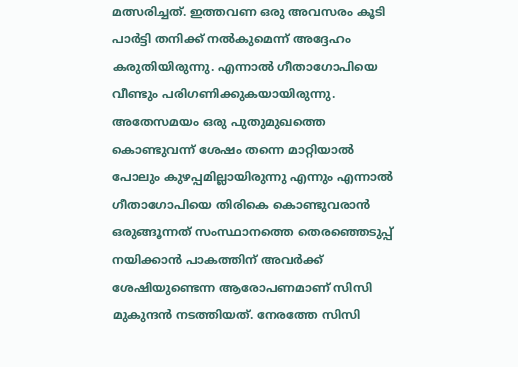മത്സരിച്ചത്. ഇത്തവണ ഒരു അവസരം കൂടി പാര്‍ട്ടി തനിക്ക് നല്‍കുമെന്ന് അദ്ദേഹം കരുതിയിരുന്നു. എന്നാല്‍ ഗീതാഗോപിയെ വീണ്ടും പരിഗണിക്കുകയായിരുന്നു. അതേസമയം ഒരു പുതുമുഖത്തെ കൊണ്ടുവന്ന് ശേഷം തന്നെ മാറ്റിയാല്‍ പോലും കുഴപ്പമില്ലായിരുന്നു എന്നും എന്നാല്‍ ഗീതാഗോപിയെ തിരികെ കൊണ്ടുവരാന്‍ ഒരുങ്ങൂന്നത് സംസ്ഥാനത്തെ തെരഞ്ഞെടുപ്പ് നയിക്കാന്‍ പാകത്തിന് അവര്‍ക്ക് ശേഷിയുണ്ടെന്ന ആരോപണമാണ് സിസി മുകുന്ദന്‍ നടത്തിയത്. നേരത്തേ സിസി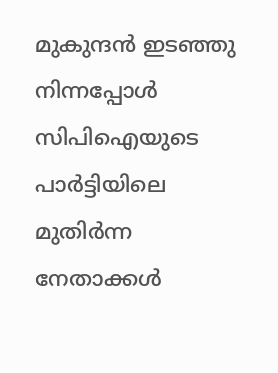മുകുന്ദന്‍ ഇടഞ്ഞു നിന്നപ്പോള്‍ സിപിഐയുടെ പാര്‍ട്ടിയിലെ മുതിര്‍ന്ന നേതാക്കള്‍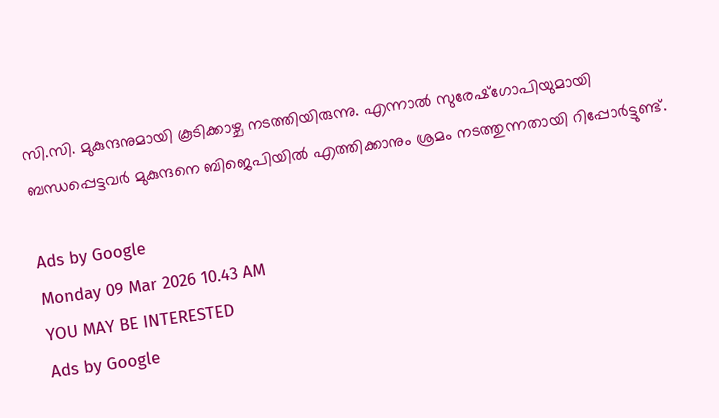സി.സി. മുകുന്ദനുമായി കൂടിക്കാഴ്ച നടത്തിയിരുന്നു. എന്നാല്‍ സുരേഷ്‌ഗോപിയുമായി ബന്ധപ്പെട്ടവര്‍ മുകുന്ദനെ ബിജെപിയില്‍ എത്തിക്കാനും ശ്രമം നടത്തുന്നതായി റിപ്പോര്‍ട്ടുണ്ട്.

Ads by Google
Monday 09 Mar 2026 10.43 AM
YOU MAY BE INTERESTED
Ads by Google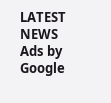LATEST NEWS
Ads by Google